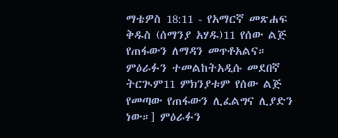ማቴዎስ 18:11 - የአማርኛ መጽሐፍ ቅዱስ (ሰማንያ አሃዱ)11 የሰው ልጅ የጠፋውን ለማዳን መጥቶአልና። ምዕራፉን ተመልከትአዲሱ መደበኛ ትርጒም11 ምክንያቱም የሰው ልጅ የመጣው የጠፋውን ሊፈልግና ሊያድን ነው።] ምዕራፉን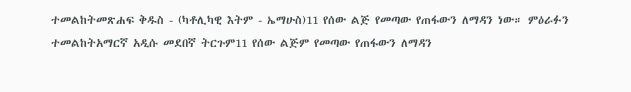ተመልከትመጽሐፍ ቅዱስ - (ካቶሊካዊ እትም - ኤማሁስ)11 የሰው ልጅ የመጣው የጠፋውን ለማዳን ነው። ምዕራፉን ተመልከትአማርኛ አዲሱ መደበኛ ትርጉም11 የሰው ልጅም የመጣው የጠፋውን ለማዳን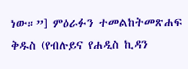ነው።”] ምዕራፉን ተመልከትመጽሐፍ ቅዱስ (የብሉይና የሐዲስ ኪዳን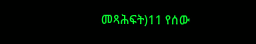መጻሕፍት)11 የሰው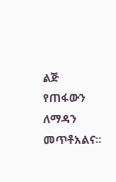ልጅ የጠፋውን ለማዳን መጥቶአልና።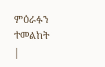ምዕራፉን ተመልከት |